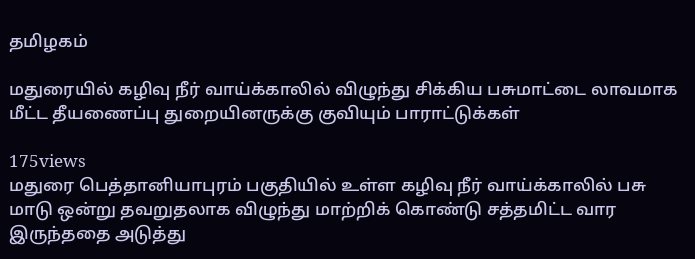தமிழகம்

மதுரையில் கழிவு நீர் வாய்க்காலில் விழுந்து சிக்கிய பசுமாட்டை லாவமாக மீட்ட தீயணைப்பு துறையினருக்கு குவியும் பாராட்டுக்கள்

175views
மதுரை பெத்தானியாபுரம் பகுதியில் உள்ள கழிவு நீர் வாய்க்காலில் பசு மாடு ஒன்று தவறுதலாக விழுந்து மாற்றிக் கொண்டு சத்தமிட்ட வார இருந்ததை அடுத்து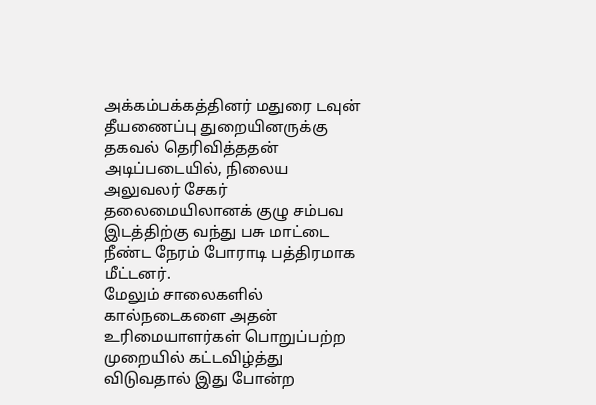அக்கம்பக்கத்தினர் மதுரை டவுன் தீயணைப்பு துறையினருக்கு தகவல் தெரிவித்ததன் அடிப்படையில், நிலைய அலுவலர் சேகர் தலைமையிலானக் குழு சம்பவ இடத்திற்கு வந்து பசு மாட்டை நீண்ட நேரம் போராடி பத்திரமாக மீட்டனர்.
மேலும் சாலைகளில் கால்நடைகளை அதன் உரிமையாளர்கள் பொறுப்பற்ற முறையில் கட்டவிழ்த்து விடுவதால் இது போன்ற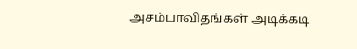அசம்பாவிதங்கள் அடிக்கடி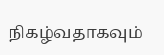நிகழ்வதாகவும்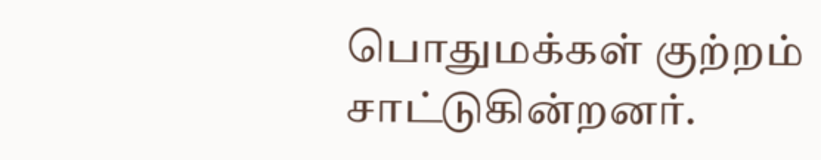பொதுமக்கள் குற்றம் சாட்டுகின்றனர்.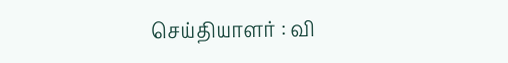செய்தியாளர் : வி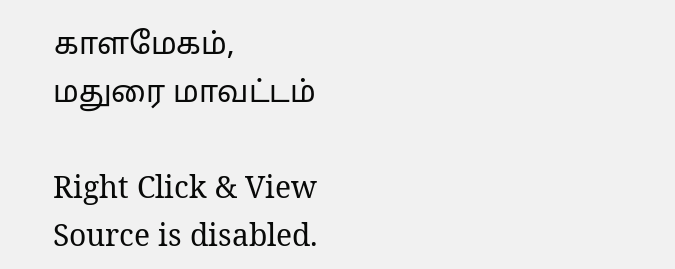காளமேகம், மதுரை மாவட்டம்

Right Click & View Source is disabled.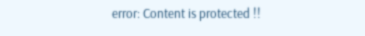error: Content is protected !!